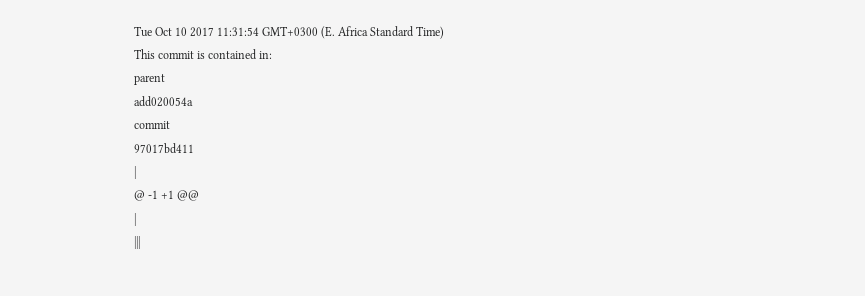Tue Oct 10 2017 11:31:54 GMT+0300 (E. Africa Standard Time)
This commit is contained in:
parent
add020054a
commit
97017bd411
|
@ -1 +1 @@
|
|||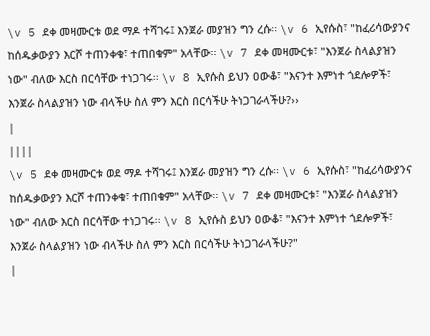\v 5 ደቀ መዛሙርቱ ወደ ማዶ ተሻገሩ፤ እንጀራ መያዝን ግን ረሱ፡፡ \v 6 ኢየሱስ፣ "ከፈሪሳውያንና ከሰዱቃውያን እርሾ ተጠንቀቁ፣ ተጠበቁም" አላቸው፡፡ \v 7 ደቀ መዛሙርቱ፣ "እንጀራ ስላልያዝን ነው" ብለው እርስ በርሳቸው ተነጋገሩ፡፡ \v 8 ኢየሱስ ይህን ዐውቆ፣ "እናንተ እምነተ ጎደሎዎች፣ እንጀራ ስላልያዝን ነው ብላችሁ ስለ ምን እርስ በርሳችሁ ትነጋገራላችሁ?››
|
||||
\v 5 ደቀ መዛሙርቱ ወደ ማዶ ተሻገሩ፤ እንጀራ መያዝን ግን ረሱ፡፡ \v 6 ኢየሱስ፣ "ከፈሪሳውያንና ከሰዱቃውያን እርሾ ተጠንቀቁ፣ ተጠበቁም" አላቸው፡፡ \v 7 ደቀ መዛሙርቱ፣ "እንጀራ ስላልያዝን ነው" ብለው እርስ በርሳቸው ተነጋገሩ፡፡ \v 8 ኢየሱስ ይህን ዐውቆ፣ "እናንተ እምነተ ጎደሎዎች፣ እንጀራ ስላልያዝን ነው ብላችሁ ስለ ምን እርስ በርሳችሁ ትነጋገራላችሁ?"
|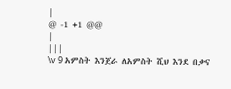|
@ -1 +1 @@
|
|||
\v 9 አምስት እንጀራ ለአምስት ሺህ እንደ በቃና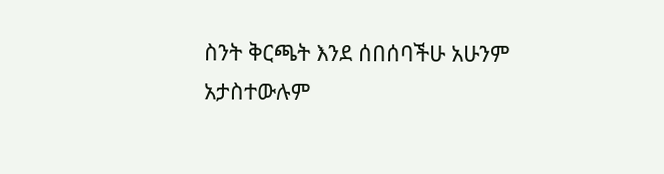ስንት ቅርጫት እንደ ሰበሰባችሁ አሁንም አታስተውሉም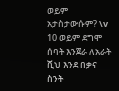ወይም አታስታውሱም? \v 10 ወይም ደግሞ ሰባት እንጀራ ለአራት ሺህ እንደ በቃና ስንት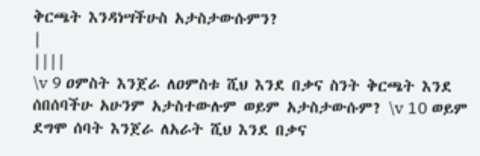ቅርጫት እንዳነሣችሁስ አታስታውሱምን?
|
||||
\v 9 ዐምስት እንጀራ ለዐምስቱ ሺህ እንደ በቃና ስንት ቅርጫት እንደ ሰበሰባችሁ አሁንም አታስተውሉም ወይም አታስታውሱም? \v 10 ወይም ደግሞ ሰባት እንጀራ ለአራት ሺህ እንደ በቃና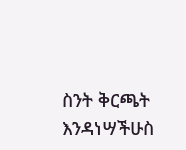ስንት ቅርጫት እንዳነሣችሁስ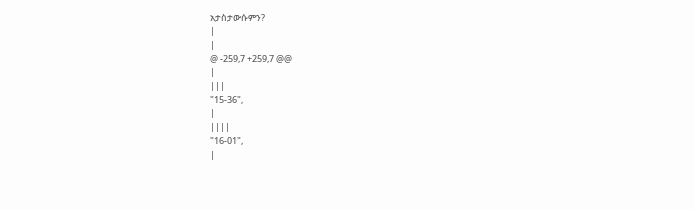አታስታውሱምን?
|
|
@ -259,7 +259,7 @@
|
|||
"15-36",
|
||||
"16-01",
|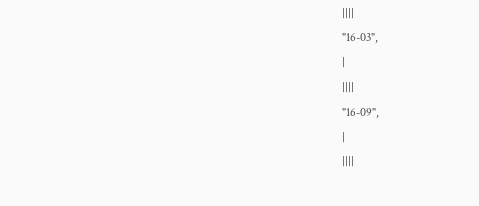||||
"16-03",
|
||||
"16-09",
|
||||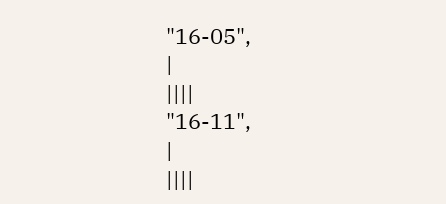"16-05",
|
||||
"16-11",
|
||||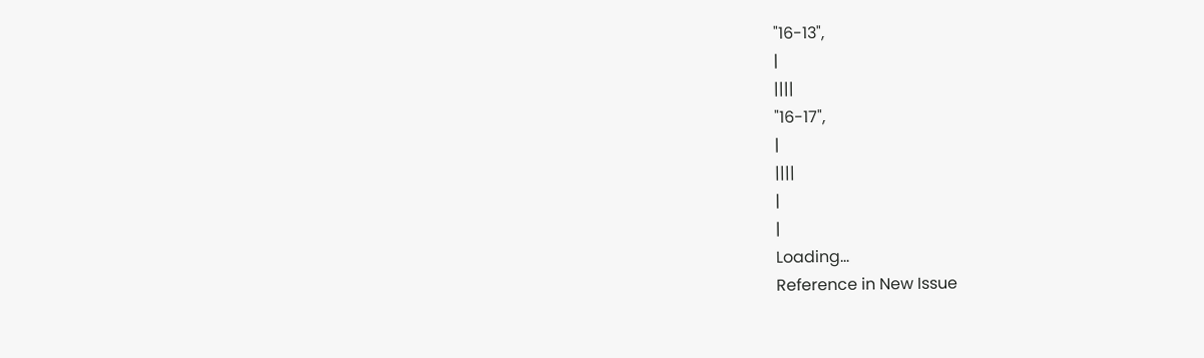"16-13",
|
||||
"16-17",
|
||||
|
|
Loading…
Reference in New Issue